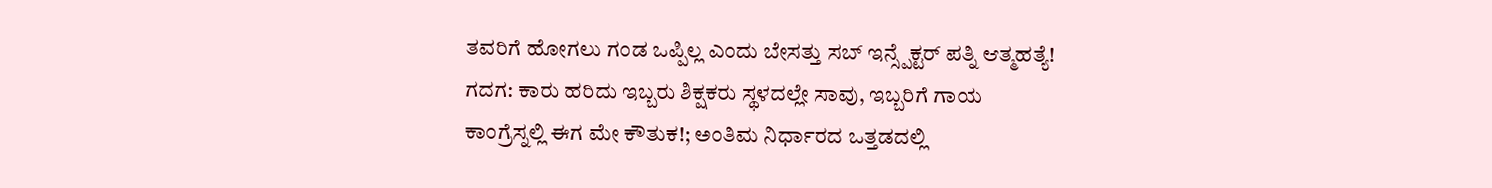ತವರಿಗೆ ಹೋಗಲು ಗಂಡ ಒಪ್ಪಿಲ್ಲ ಎಂದು ಬೇಸತ್ತು ಸಬ್ ಇನ್ಸ್ಪೆಕ್ಟರ್ ಪತ್ನಿ ಆತ್ಮಹತ್ಯೆ!
ಗದಗ: ಕಾರು ಹರಿದು ಇಬ್ಬರು ಶಿಕ್ಷಕರು ಸ್ಥಳದಲ್ಲೇ ಸಾವು, ಇಬ್ಬರಿಗೆ ಗಾಯ
ಕಾಂಗ್ರೆಸ್ನಲ್ಲಿ ಈಗ ಮೇ ಕೌತುಕ!; ಅಂತಿಮ ನಿರ್ಧಾರದ ಒತ್ತಡದಲ್ಲಿ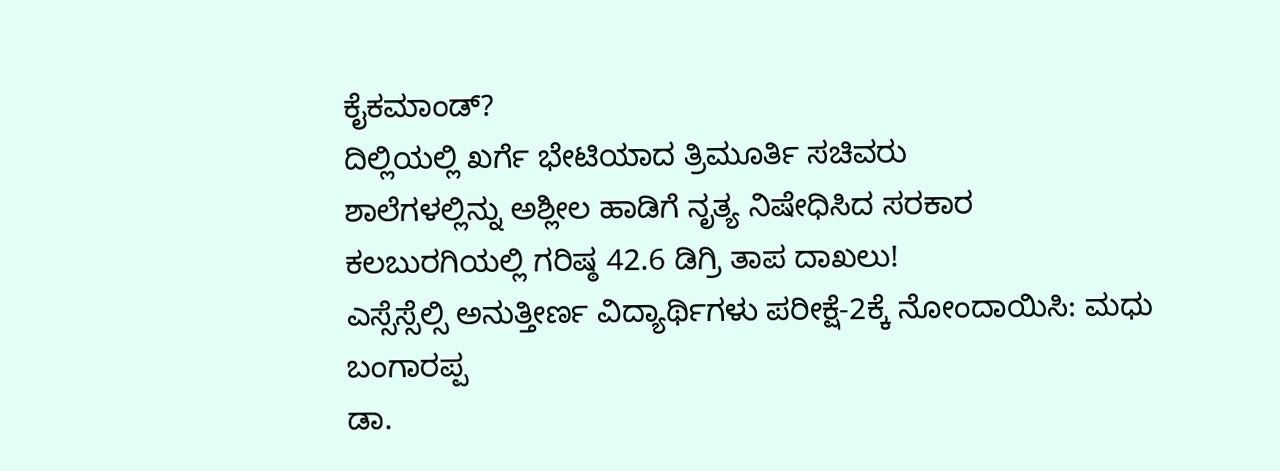ಕೈಕಮಾಂಡ್?
ದಿಲ್ಲಿಯಲ್ಲಿ ಖರ್ಗೆ ಭೇಟಿಯಾದ ತ್ರಿಮೂರ್ತಿ ಸಚಿವರು
ಶಾಲೆಗಳಲ್ಲಿನ್ನು ಅಶ್ಲೀಲ ಹಾಡಿಗೆ ನೃತ್ಯ ನಿಷೇಧಿಸಿದ ಸರಕಾರ
ಕಲಬುರಗಿಯಲ್ಲಿ ಗರಿಷ್ಠ 42.6 ಡಿಗ್ರಿ ತಾಪ ದಾಖಲು!
ಎಸ್ಸೆಸ್ಸೆಲ್ಸಿ ಅನುತ್ತೀರ್ಣ ವಿದ್ಯಾರ್ಥಿಗಳು ಪರೀಕ್ಷೆ-2ಕ್ಕೆ ನೋಂದಾಯಿಸಿ: ಮಧು ಬಂಗಾರಪ್ಪ
ಡಾ.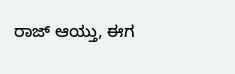ರಾಜ್ ಆಯ್ತು, ಈಗ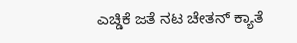ಎಚ್ಡಿಕೆ ಜತೆ ನಟ ಚೇತನ್ ಕ್ಯಾತೆ